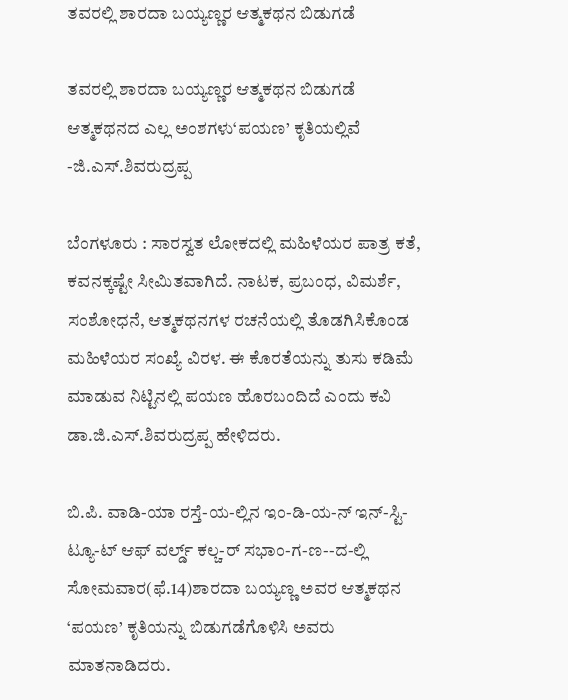ತವರಲ್ಲಿ ಶಾರದಾ ಬಯ್ಯಣ್ಣರ ಆತ್ಮಕಥನ ಬಿಡುಗಡೆ

ತವರಲ್ಲಿ ಶಾರದಾ ಬಯ್ಯಣ್ಣರ ಆತ್ಮಕಥನ ಬಿಡುಗಡೆ
ಆತ್ಮಕಥನದ ಎಲ್ಲ ಅಂಶಗಳು‘ಪಯಣ’ ಕೃತಿಯಲ್ಲಿವೆ -ಜಿ.ಎಸ್‌.ಶಿವರುದ್ರಪ್ಪ

ಬೆಂಗಳೂರು : ಸಾರಸ್ವತ ಲೋಕದಲ್ಲಿ ಮಹಿಳೆಯರ ಪಾತ್ರ ಕತೆ, ಕವನಕ್ಕಷ್ಟೇ ಸೀಮಿತವಾಗಿದೆ. ನಾಟಕ, ಪ್ರಬಂಧ, ವಿಮರ್ಶೆ, ಸಂಶೋಧನೆ, ಆತ್ಮಕಥನಗಳ ರಚನೆಯಲ್ಲಿ ತೊಡಗಿಸಿಕೊಂಡ ಮಹಿಳೆಯರ ಸಂಖ್ಯೆ ವಿರಳ. ಈ ಕೊರತೆಯನ್ನು ತುಸು ಕಡಿಮೆ ಮಾಡುವ ನಿಟ್ಟಿನಲ್ಲಿ ಪಯಣ ಹೊರಬಂದಿದೆ ಎಂದು ಕವಿ ಡಾ.ಜಿ.ಎಸ್‌.ಶಿವರುದ್ರಪ್ಪ ಹೇಳಿದರು.

ಬಿ.ಪಿ. ವಾಡಿ-ಯಾ ರಸ್ತೆ-ಯ-ಲ್ಲಿನ ಇಂ-ಡಿ-ಯ-ನ್‌ ಇನ್‌-ಸ್ಟಿ-ಟ್ಯೂ-ಟ್‌ ಆಫ್‌ ವರ್ಲ್ಡ್‌ ಕಲ್ಚ-ರ್‌ ಸಭಾಂ-ಗ-ಣ--ದ-ಲ್ಲಿ ಸೋಮವಾರ(ಫೆ.14)ಶಾರದಾ ಬಯ್ಯಣ್ಣ ಅವರ ಆತ್ಮಕಥನ ‘ಪಯಣ’ ಕೃತಿಯನ್ನು ಬಿಡುಗಡೆಗೊಳಿಸಿ ಅವರು ಮಾತನಾಡಿದರು.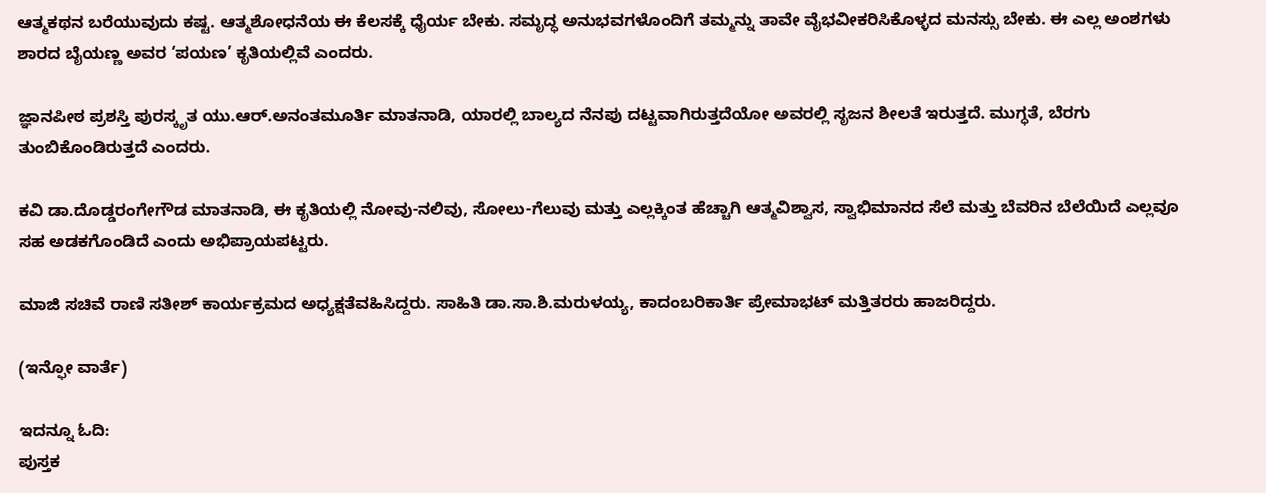ಆತ್ಮಕಥನ ಬರೆಯುವುದು ಕಷ್ಟ. ಆತ್ಮಶೋಧನೆಯ ಈ ಕೆಲಸಕ್ಕೆ ಧೈರ್ಯ ಬೇಕು. ಸಮೃದ್ಧ ಅನುಭವಗಳೊಂದಿಗೆ ತಮ್ಮನ್ನು ತಾವೇ ವೈಭವೀಕರಿಸಿಕೊಳ್ಳದ ಮನಸ್ಸು ಬೇಕು. ಈ ಎಲ್ಲ ಅಂಶಗಳು ಶಾರದ ಬೈಯಣ್ಣ ಅವರ ‘ಪಯಣ’ ಕೃತಿಯಲ್ಲಿವೆ ಎಂದರು.

ಜ್ಞಾನಪೀಠ ಪ್ರಶಸ್ತಿ ಪುರಸ್ಕೃತ ಯು.ಆರ್‌.ಅನಂತಮೂರ್ತಿ ಮಾತನಾಡಿ, ಯಾರಲ್ಲಿ ಬಾಲ್ಯದ ನೆನಪು ದಟ್ಟವಾಗಿರುತ್ತದೆಯೋ ಅವರಲ್ಲಿ ಸೃಜನ ಶೀಲತೆ ಇರುತ್ತದೆ. ಮುಗ್ಧತೆ, ಬೆರಗು ತುಂಬಿಕೊಂಡಿರುತ್ತದೆ ಎಂದರು.

ಕವಿ ಡಾ.ದೊಡ್ಡರಂಗೇಗೌಡ ಮಾತನಾಡಿ, ಈ ಕೃತಿಯಲ್ಲಿ ನೋವು-ನಲಿವು, ಸೋಲು-ಗೆಲುವು ಮತ್ತು ಎಲ್ಲಕ್ಕಿಂತ ಹೆಚ್ಚಾಗಿ ಆತ್ಮವಿಶ್ವಾಸ, ಸ್ವಾಭಿಮಾನದ ಸೆಲೆ ಮತ್ತು ಬೆವರಿನ ಬೆಲೆಯಿದೆ ಎಲ್ಲವೂ ಸಹ ಅಡಕಗೊಂಡಿದೆ ಎಂದು ಅಭಿಪ್ರಾಯಪಟ್ಟರು.

ಮಾಜಿ ಸಚಿವೆ ರಾಣಿ ಸತೀಶ್‌ ಕಾರ್ಯಕ್ರಮದ ಅಧ್ಯಕ್ಷತೆವಹಿಸಿದ್ದರು. ಸಾಹಿತಿ ಡಾ.ಸಾ.ಶಿ.ಮರುಳಯ್ಯ, ಕಾದಂಬರಿಕಾರ್ತಿ ಪ್ರೇಮಾಭಟ್‌ ಮತ್ತಿತರರು ಹಾಜರಿದ್ದರು.

(ಇನ್ಫೋ ವಾರ್ತೆ)

ಇದನ್ನೂ ಓದಿ:
ಪುಸ್ತಕ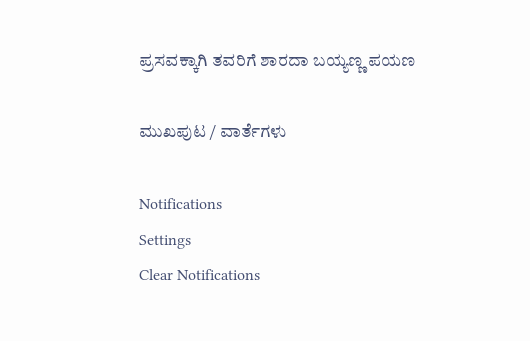ಪ್ರಸವಕ್ಕಾಗಿ ತವರಿಗೆ ಶಾರದಾ ಬಯ್ಯಣ್ಣ ಪಯಣ

ಮುಖಪುಟ / ವಾರ್ತೆಗಳು

Notifications
Settings
Clear Notifications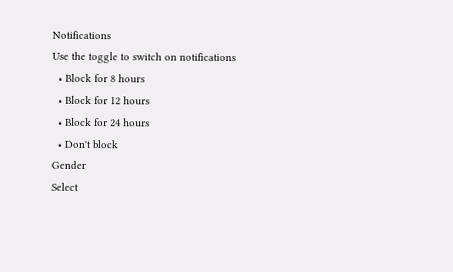Notifications
Use the toggle to switch on notifications
  • Block for 8 hours
  • Block for 12 hours
  • Block for 24 hours
  • Don't block
Gender
Select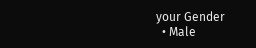your Gender
  • Male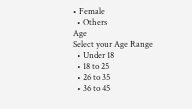• Female
  • Others
Age
Select your Age Range
  • Under 18
  • 18 to 25
  • 26 to 35
  • 36 to 45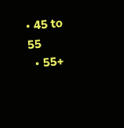• 45 to 55
  • 55+